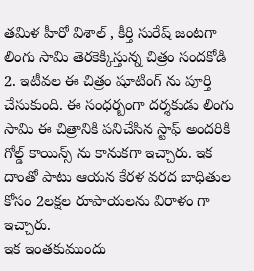తమిళ హీరో విశాల్ , కీర్తి సురేష్ జంటగా లింగు సామి తెరకెక్కిస్తున్న చిత్రం సందకోడి 2. ఇటీవల ఈ చిత్రం షూటింగ్ ను పూర్తి చేసుకుంది. ఈ సంధర్బంగా దర్శకుడు లింగు సామి ఈ చిత్రానికి పనిచేసిన స్టాఫ్ అందరికి గోల్డ్ కాయిన్స్ ను కానుకగా ఇచ్చారు. ఇక దాంతో పాటు ఆయన కేరళ వరద బాధితుల కోసం 2లక్షల రూపాయలను విరాళం గా ఇచ్చారు.
ఇక ఇంతకుముందు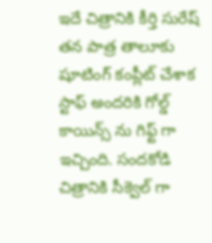ఇదే చిత్రానికి కీర్తి సురేష్ తన పాత్ర తాలూకు షూటింగ్ కంప్లీట్ చేశాక స్టాఫ్ అందరికి గోల్డ్ కాయిన్స్ ను గిఫ్ట్ గా ఇచ్చింది. సందకోడి చిత్రానికి సీక్వెల్ గా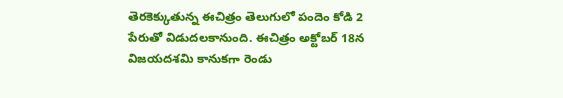తెరకెక్కుతున్న ఈచిత్రం తెలుగులో పందెం కోడి 2 పేరుతో విడుదలకానుంది. ఈచిత్రం అక్టోబర్ 18న విజయదశమి కానుకగా రెండు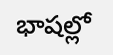భాషల్లో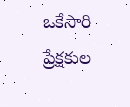ఒకేసారి ప్రేక్షకుల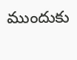ముందుకు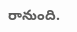రానుంది.